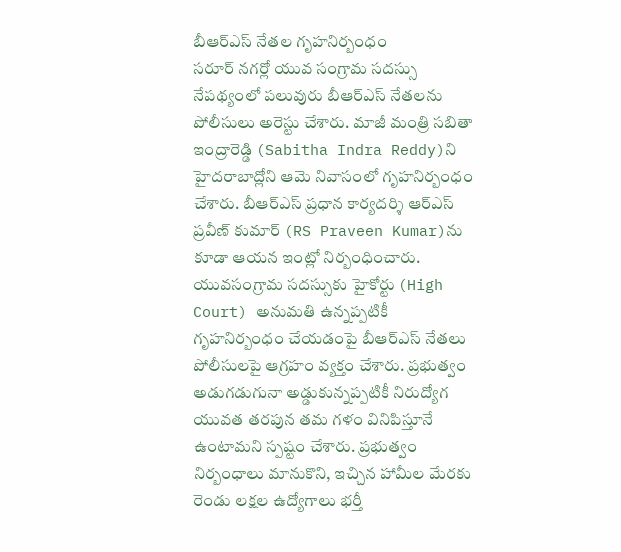బీఆర్ఎస్ నేతల గృహనిర్బంధం
సరూర్ నగర్లో యువ సంగ్రామ సదస్సు నేపథ్యంలో పలువురు బీఆర్ఎస్ నేతలను పోలీసులు అరెస్టు చేశారు. మాజీ మంత్రి సబితా ఇంద్రారెడ్డి (Sabitha Indra Reddy)ని హైదరాబాద్లోని ఆమె నివాసంలో గృహనిర్బంధం చేశారు. బీఆర్ఎస్ ప్రధాన కార్యదర్శి ఆర్ఎస్ ప్రవీణ్ కుమార్ (RS Praveen Kumar)ను కూడా ఆయన ఇంట్లో నిర్బంధించారు. యువసంగ్రామ సదస్సుకు హైకోర్టు (High Court) అనుమతి ఉన్నప్పటికీ గృహనిర్బంధం చేయడంపై బీఆర్ఎస్ నేతలు పోలీసులపై ఆగ్రహం వ్యక్తం చేశారు. ప్రభుత్వం అడుగడుగునా అడ్డుకున్నప్పటికీ నిరుద్యోగ యువత తరపున తమ గళం వినిపిస్తూనే ఉంటామని స్పష్టం చేశారు. ప్రభుత్వం నిర్బంధాలు మానుకొని, ఇచ్చిన హామీల మేరకు రెండు లక్షల ఉద్యోగాలు భర్తీ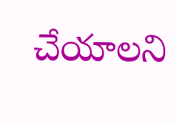చేయాలని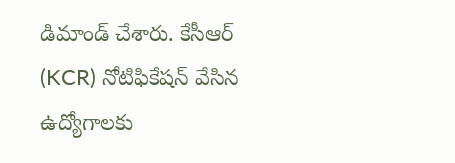డిమాండ్ చేశారు. కేసీఆర్ (KCR) నోటిఫికేషన్ వేసిన ఉద్యోగాలకు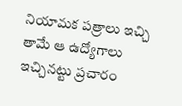నియామక పత్రాలు ఇచ్చి తామే ఆ ఉద్యోగాలు ఇచ్చినట్టు ప్రచారం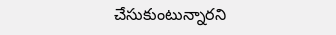చేసుకుంటున్నారని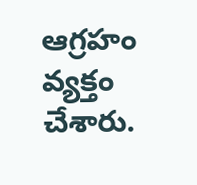ఆగ్రహం వ్యక్తం చేశారు.